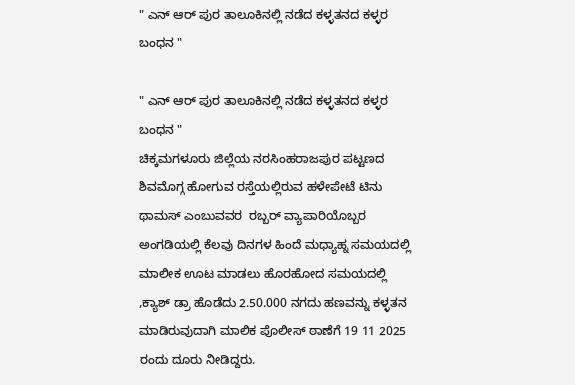" ಎನ್ ಆರ್ ಪುರ ತಾಲೂಕಿನಲ್ಲಿ ನಡೆದ ಕಳ್ಳತನದ ಕಳ್ಳರ ಬಂಧನ "

" ಎನ್ ಆರ್ ಪುರ ತಾಲೂಕಿನಲ್ಲಿ ನಡೆದ ಕಳ್ಳತನದ ಕಳ್ಳರ ಬಂಧನ "
ಚಿಕ್ಕಮಗಳೂರು ಜಿಲ್ಲೆಯ ನರಸಿಂಹರಾಜಪುರ ಪಟ್ಟಣದ ಶಿವಮೊಗ್ಗ ಹೋಗುವ ರಸ್ತೆಯಲ್ಲಿರುವ ಹಳೇಪೇಟೆ ಟಿನು ಥಾಮಸ್ ಎಂಬುವವರ  ರಬ್ಬರ್ ವ್ಯಾಪಾರಿಯೊಬ್ಬರ ಅಂಗಡಿಯಲ್ಲಿ ಕೆಲವು ದಿನಗಳ ಹಿಂದೆ ಮಧ್ಯಾಹ್ನ ಸಮಯದಲ್ಲಿ ಮಾಲೀಕ ಊಟ ಮಾಡಲು ಹೊರಹೋದ ಸಮಯದಲ್ಲಿ ,ಕ್ಯಾಶ್ ಡ್ರಾ ಹೊಡೆದು 2.50.000 ನಗದು ಹಣವನ್ನು ಕಳ್ಳತನ ಮಾಡಿರುವುದಾಗಿ ಮಾಲಿಕ ಪೊಲೀಸ್ ಠಾಣೆಗೆ 19 11 2025 ರಂದು ದೂರು ನೀಡಿದ್ದರು.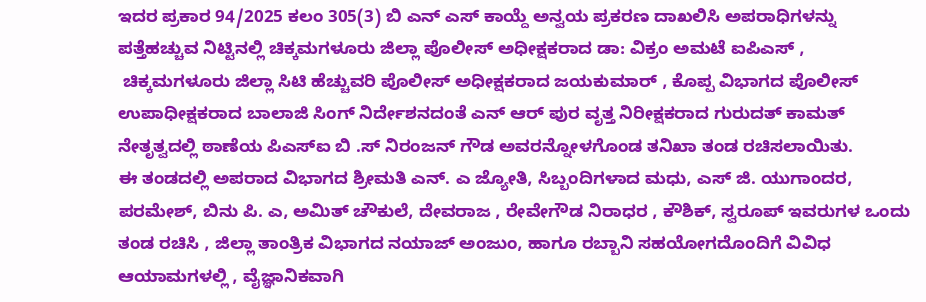ಇದರ ಪ್ರಕಾರ 94/2025 ಕಲಂ 305(3) ಬಿ ಎನ್ ಎಸ್ ಕಾಯ್ದೆ ಅನ್ವಯ ಪ್ರಕರಣ ದಾಖಲಿಸಿ ಅಪರಾಧಿಗಳನ್ನು ಪತ್ತೆಹಚ್ಚುವ ನಿಟ್ಟಿನಲ್ಲಿ ಚಿಕ್ಕಮಗಳೂರು ಜಿಲ್ಲಾ ಪೊಲೀಸ್ ಅಧೀಕ್ಷಕರಾದ ಡಾ: ವಿಕ್ರಂ ಅಮಟೆ ಐಪಿಎಸ್ ,
 ಚಿಕ್ಕಮಗಳೂರು ಜಿಲ್ಲಾ ಸಿಟಿ ಹೆಚ್ಚುವರಿ ಪೊಲೀಸ್ ಅಧೀಕ್ಷಕರಾದ ಜಯಕುಮಾರ್ , ಕೊಪ್ಪ ವಿಭಾಗದ ಪೊಲೀಸ್ ಉಪಾಧೀಕ್ಷಕರಾದ ಬಾಲಾಜಿ ಸಿಂಗ್ ನಿರ್ದೇಶನದಂತೆ ಎನ್ ಆರ್ ಪುರ ವೃತ್ತ ನಿರೀಕ್ಷಕರಾದ ಗುರುದತ್ ಕಾಮತ್ ನೇತೃತ್ವದಲ್ಲಿ ಠಾಣೆಯ ಪಿಎಸ್ಐ ಬಿ .ಸ್ ನಿರಂಜನ್ ಗೌಡ ಅವರನ್ನೋಳಗೊಂಡ ತನಿಖಾ ತಂಡ ರಚಿಸಲಾಯಿತು.
ಈ ತಂಡದಲ್ಲಿ ಅಪರಾದ ವಿಭಾಗದ ಶ್ರೀಮತಿ ಎನ್. ಎ ಜ್ಯೋತಿ, ಸಿಬ್ಬಂದಿಗಳಾದ ಮಧು, ಎಸ್ ಜಿ. ಯುಗಾಂದರ, ಪರಮೇಶ್, ಬಿನು ಪಿ. ಎ, ಅಮಿತ್ ಚೌಕುಲೆ, ದೇವರಾಜ , ರೇವೇಗೌಡ ನಿರಾಧರ , ಕೌಶಿಕ್, ಸ್ವರೂಪ್ ಇವರುಗಳ ಒಂದು ತಂಡ ರಚಿಸಿ , ಜಿಲ್ಲಾ ತಾಂತ್ರಿಕ ವಿಭಾಗದ ನಯಾಜ್ ಅಂಜುಂ, ಹಾಗೂ ರಬ್ಬಾನಿ ಸಹಯೋಗದೊಂದಿಗೆ ವಿವಿಧ ಆಯಾಮಗಳಲ್ಲಿ , ವೈಜ್ಞಾನಿಕವಾಗಿ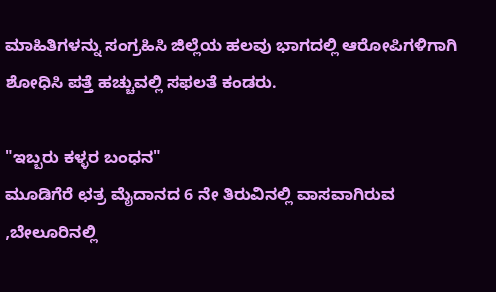ಮಾಹಿತಿಗಳನ್ನು ಸಂಗ್ರಹಿಸಿ ಜಿಲ್ಲೆಯ ಹಲವು ಭಾಗದಲ್ಲಿ ಆರೋಪಿಗಳಿಗಾಗಿ ಶೋಧಿಸಿ ಪತ್ತೆ ಹಚ್ಚುವಲ್ಲಿ ಸಫಲತೆ ಕಂಡರು.

"ಇಬ್ಬರು ಕಳ್ಳರ ಬಂಧನ"
ಮೂಡಿಗೆರೆ ಛತ್ರ ಮೈದಾನದ 6 ನೇ ತಿರುವಿನಲ್ಲಿ ವಾಸವಾಗಿರುವ ,ಬೇಲೂರಿನಲ್ಲಿ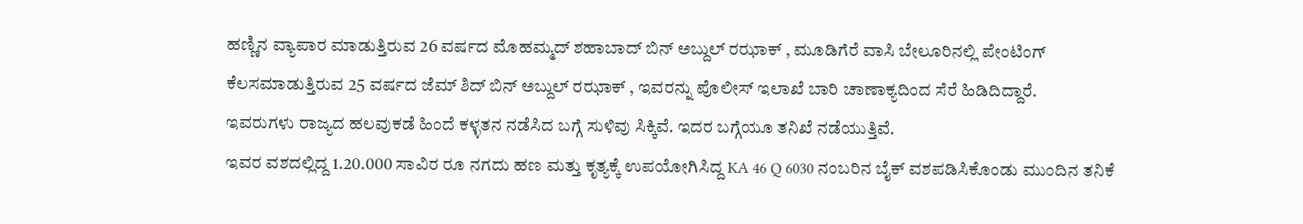ಹಣ್ಣಿನ ವ್ಯಾಪಾರ ಮಾಡುತ್ತಿರುವ 26 ವರ್ಷದ ಮೊಹಮ್ಮದ್ ಶಹಾಬಾದ್ ಬಿನ್ ಅಬ್ದುಲ್ ರಝಾಕ್ , ಮೂಡಿಗೆರೆ ವಾಸಿ ಬೇಲೂರಿನಲ್ಲಿ ಪೇಂಟಿಂಗ್ ಕೆಲಸಮಾಡುತ್ತಿರುವ 25 ವರ್ಷದ ಜೆಮ್ ಶಿದ್ ಬಿನ್ ಅಬ್ದುಲ್ ರಝಾಕ್ , ಇವರನ್ನು ಪೊಲೀಸ್ ಇಲಾಖೆ ಬಾರಿ ಚಾಣಾಕ್ಯದಿಂದ ಸೆರೆ ಹಿಡಿದಿದ್ದಾರೆ.
ಇವರುಗಳು ರಾಜ್ಯದ ಹಲವುಕಡೆ ಹಿಂದೆ ಕಳ್ಳತನ ನಡೆಸಿದ ಬಗ್ಗೆ ಸುಳಿವು ಸಿಕ್ಕಿವೆ. ಇದರ ಬಗ್ಗೆಯೂ ತನಿಖೆ ನಡೆಯುತ್ತಿವೆ.
ಇವರ ವಶದಲ್ಲಿದ್ದ 1.20.000 ಸಾವಿರ ರೂ ನಗದು ಹಣ ಮತ್ತು ಕೃತ್ಯಕ್ಕೆ ಉಪಯೋಗಿಸಿದ್ದ KA 46 Q 6030 ನಂಬರಿನ ಬೈಕ್ ವಶಪಡಿಸಿಕೊಂಡು ಮುಂದಿನ ತನಿಕೆ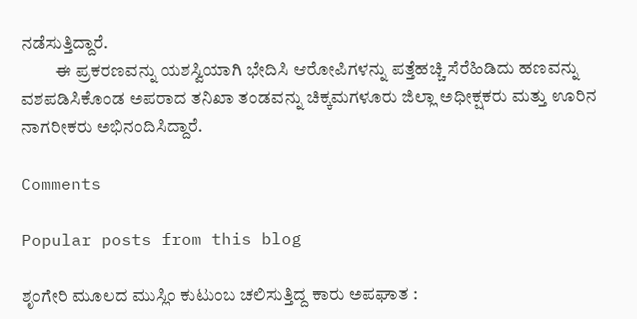ನಡೆಸುತ್ತಿದ್ದಾರೆ.
          ಈ ಪ್ರಕರಣವನ್ನು ಯಶಸ್ವಿಯಾಗಿ ಭೇದಿಸಿ ಆರೋಪಿಗಳನ್ನು ಪತ್ತೆಹಚ್ಚಿ ಸೆರೆಹಿಡಿದು ಹಣವನ್ನು ವಶಪಡಿಸಿಕೊಂಡ ಅಪರಾದ ತನಿಖಾ ತಂಡವನ್ನು ಚಿಕ್ಕಮಗಳೂರು ಜಿಲ್ಲಾ ಅಧೀಕ್ಷಕರು ಮತ್ತು ಊರಿನ ನಾಗರೀಕರು ಅಭಿನಂದಿಸಿದ್ದಾರೆ.

Comments

Popular posts from this blog

ಶೃಂಗೇರಿ ಮೂಲದ ಮುಸ್ಲಿಂ ಕುಟುಂಬ ಚಲಿಸುತ್ತಿದ್ದ ಕಾರು ಅಪಘಾತ :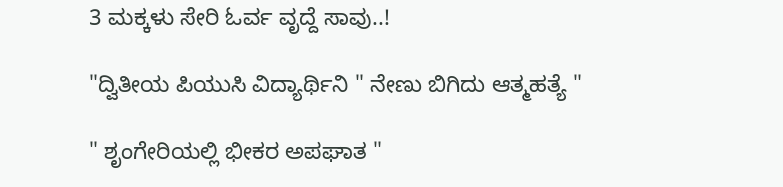3 ಮಕ್ಕಳು ಸೇರಿ ಓರ್ವ ವೃದ್ದೆ ಸಾವು..!

"ದ್ವಿತೀಯ ಪಿಯುಸಿ ವಿದ್ಯಾರ್ಥಿನಿ " ನೇಣು ಬಿಗಿದು ಆತ್ಮಹತ್ಯೆ "

" ಶೃಂಗೇರಿಯಲ್ಲಿ ಭೀಕರ ಅಪಘಾತ "